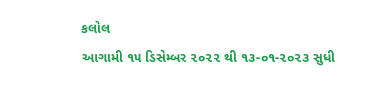કલોલ
આગામી ૧૫ ડિસેમ્બર ૨૦૨૨ થી ૧૩-૦૧-૨૦૨૩ સુધી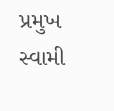પ્રમુખ સ્વામી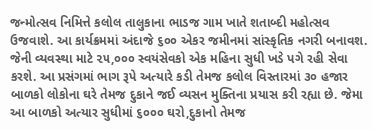જન્મોત્સવ નિમિત્તે કલોલ તાલુકાના ભાડજ ગામ ખાતે શતાબ્દી મહોત્સવ ઉજવાશે. આ કાર્યક્રમમાં અંદાજે ૬૦૦ એકર જમીનમાં સાંસ્કૃતિક નગરી બનાવશ. જેની વ્યવસ્થા માટે ૨૫,૦૦૦ સ્વયંસેવકો એક મહિના સુધી ખડે પગે રહી સેવા કરશે. આ પ્રસંગમાં ભાગ રૂપે અત્યારે કડી તેમજ કલોલ વિસ્તારમાં ૩૦ હજાર બાળકો લોકોના ઘરે તેમજ દુકાને જઈ વ્યસન મુક્તિના પ્રયાસ કરી રહ્યા છે. જેમા આ બાળકો અત્યાર સુધીમાં ૬૦૦૦ ઘરો,દુકાનો તેમજ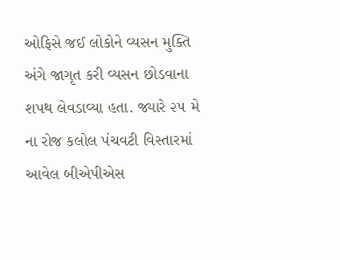ઓફિસે જઈ લોકોને વ્યસન મુક્તિ અંગે જાગૃત કરી વ્યસન છોડવાના શપથ લેવડાવ્યા હતા. જ્યારે ૨૫ મે ના રોજ કલોલ પંચવટી વિસ્તારમાં આવેલ બીએપીએસ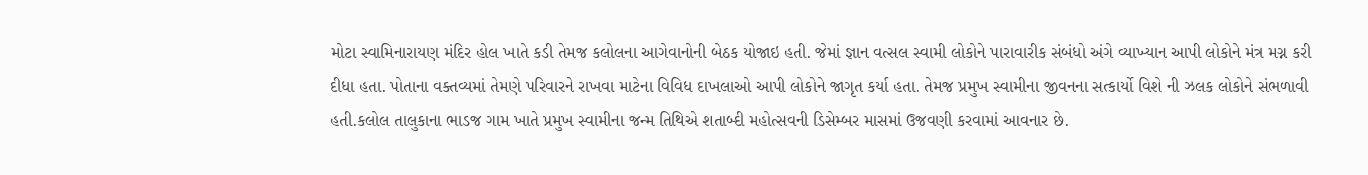મોટા સ્વામિનારાયણ મંદિર હોલ ખાતે કડી તેમજ કલોલના આગેવાનોની બેઠક યોજાઇ હતી. જેમાં જ્ઞાન વત્સલ સ્વામી લોકોને પારાવારીક સંબંધો અંગે વ્યાખ્યાન આપી લોકોને મંત્ર મગ્ન કરી દીધા હતા. પોતાના વક્તવ્યમાં તેમણે પરિવારને રાખવા માટેના વિવિધ દાખલાઓ આપી લોકોને જાગૃત કર્યા હતા. તેમજ પ્રમુખ સ્વામીના જીવનના સત્કાર્યો વિશે ની ઝલક લોકોને સંભળાવી હતી.કલોલ તાલુકાના ભાડજ ગામ ખાતે પ્રમુખ સ્વામીના જન્મ તિથિએ શતાબ્દી મહોત્સવની ડિસેમ્બર માસમાં ઉજવણી કરવામાં આવનાર છે.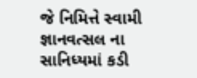જે નિમિત્તે સ્વામી જ્ઞાનવત્સલ ના સાનિધ્યમાં કડી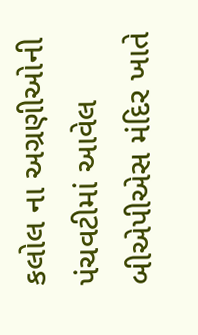કલોલ ના અગ્રણીઓની પંચવટીમાં આવેલ બીએપીએસ મંદિર ખાતે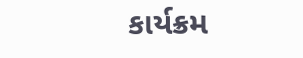કાર્યક્રમ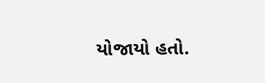યોજાયો હતો.